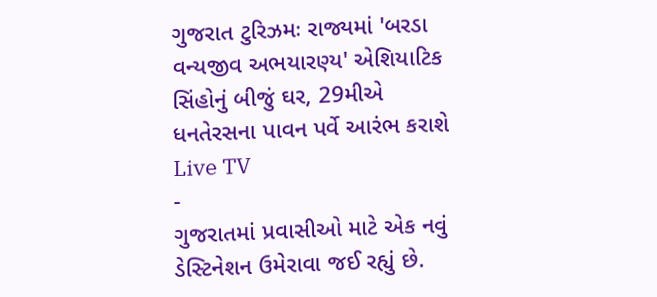ગુજરાત ટુરિઝમઃ રાજ્યમાં 'બરડા વન્યજીવ અભયારણ્ય' એશિયાટિક સિંહોનું બીજું ઘર, 29મીએ ધનતેરસના પાવન પર્વે આરંભ કરાશે
Live TV
-
ગુજરાતમાં પ્રવાસીઓ માટે એક નવું ડેસ્ટિનેશન ઉમેરાવા જઈ રહ્યું છે.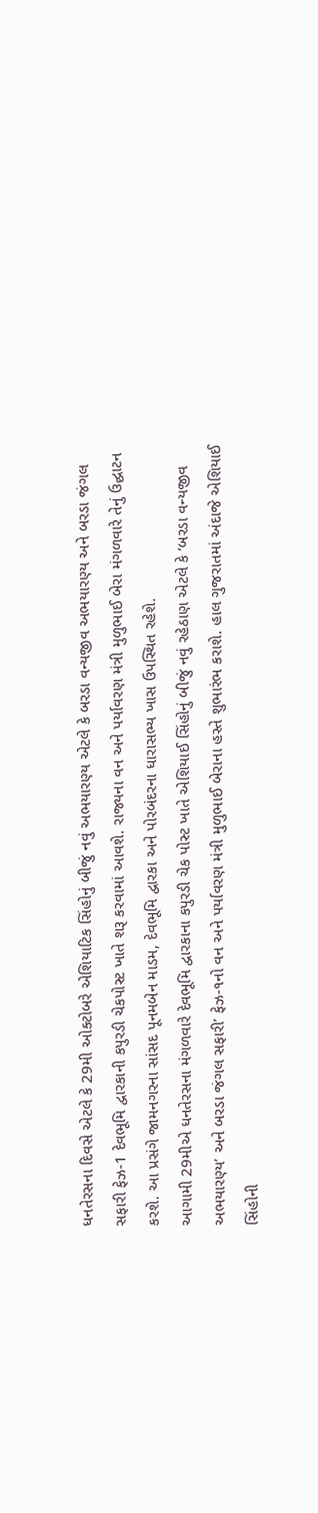ધનતેરસના દિવસે એટલે કે 29મી ઓક્ટોબરે એશિયાટિક સિંહોનું બીજું નવું અભયારણ્ય એટલે કે બરડા વન્યજીવ અભયારણ્ય અને બરડા જંગલ સફારી ફેઝ-1 દેવભૂમિ દ્વારકાની કપુરડી ચેકપોસ્ટ ખાતે શરૂ કરવામાં આવશે. રાજ્યના વન અને પર્યાવરણ મંત્રી મુળુભાઈ બેરા મંગળવારે તેનું ઉદ્ઘાટન કરશે. આ પ્રસંગે જામનગરના સાંસદ પૂનમબેન માડમ, દેવભૂમિ દ્વારકા અને પોરબંદરના ધારાસભ્ય ખાસ ઉપસ્થિત રહેશે.
આગામી 29મીએ ધનતેરસના મંગળવારે દેવભૂમિ દ્વારકાના કપુરડી ચેક પોસ્ટ ખાતે એશિયાઈ સિંહોનું બીજું નવું રહેઠાણ એટલે કે ‘બરડા વન્યજીવ અભયારણ્ય’ અને બરડા જંગલ સફારી’ ફેઝ-૧નો વન અને પર્યાવરણ મંત્રી મુળુભાઈ બેરાના હસ્તે શુભારંભ કરાશે. હાલ ગુજરાતમાં અંદાજે એશિયાઈ સિંહોની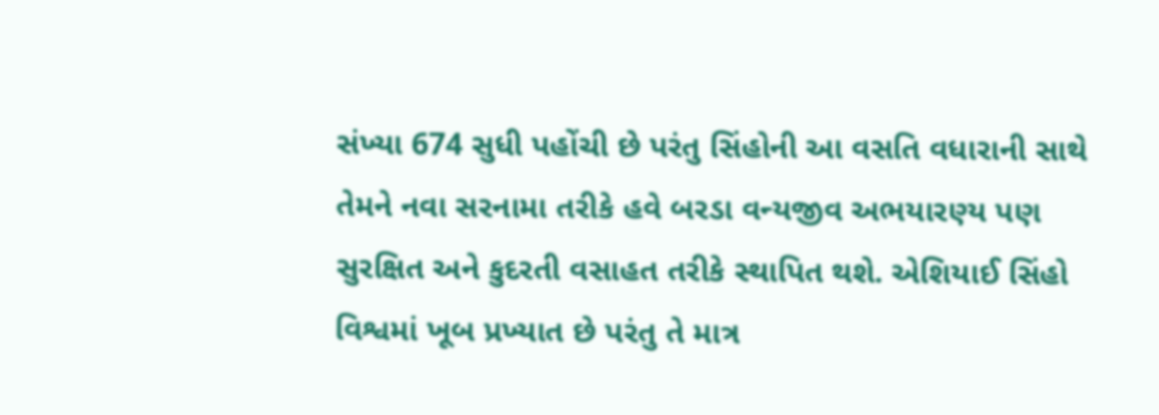સંખ્યા 674 સુધી પહોંચી છે પરંતુ સિંહોની આ વસતિ વધારાની સાથે તેમને નવા સરનામા તરીકે હવે બરડા વન્યજીવ અભયારણ્ય પણ સુરક્ષિત અને કુદરતી વસાહત તરીકે સ્થાપિત થશે. એશિયાઈ સિંહો વિશ્વમાં ખૂબ પ્રખ્યાત છે પરંતુ તે માત્ર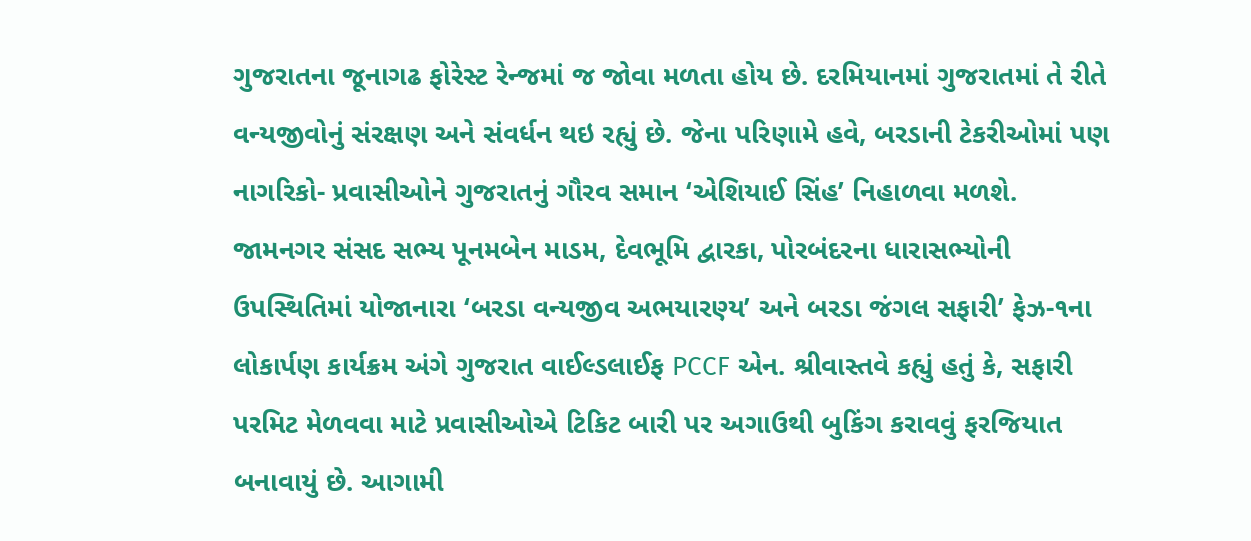ગુજરાતના જૂનાગઢ ફોરેસ્ટ રેન્જમાં જ જોવા મળતા હોય છે. દરમિયાનમાં ગુજરાતમાં તે રીતે વન્યજીવોનું સંરક્ષણ અને સંવર્ધન થઇ રહ્યું છે. જેના પરિણામે હવે, બરડાની ટેકરીઓમાં પણ નાગરિકો- પ્રવાસીઓને ગુજરાતનું ગૌરવ સમાન ‘એશિયાઈ સિંહ’ નિહાળવા મળશે.
જામનગર સંસદ સભ્ય પૂનમબેન માડમ, દેવભૂમિ દ્વારકા, પોરબંદરના ધારાસભ્યોની ઉપસ્થિતિમાં યોજાનારા ‘બરડા વન્યજીવ અભયારણ્ય’ અને બરડા જંગલ સફારી’ ફેઝ-૧ના લોકાર્પણ કાર્યક્રમ અંગે ગુજરાત વાઈલ્ડલાઈફ PCCF એન. શ્રીવાસ્તવે કહ્યું હતું કે, સફારી પરમિટ મેળવવા માટે પ્રવાસીઓએ ટિકિટ બારી પર અગાઉથી બુકિંગ કરાવવું ફરજિયાત બનાવાયું છે. આગામી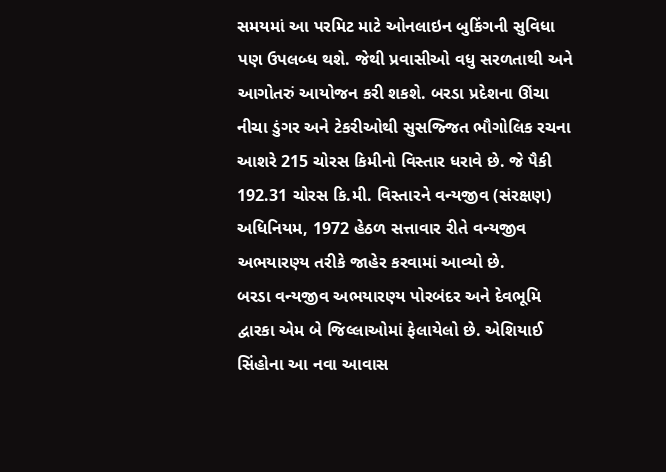સમયમાં આ પરમિટ માટે ઓનલાઇન બુકિંગની સુવિધા પણ ઉપલબ્ધ થશે. જેથી પ્રવાસીઓ વધુ સરળતાથી અને આગોતરું આયોજન કરી શકશે. બરડા પ્રદેશના ઊંચા નીચા ડુંગર અને ટેકરીઓથી સુસજ્જિત ભૌગોલિક રચના આશરે 215 ચોરસ કિમીનો વિસ્તાર ધરાવે છે. જે પૈકી 192.31 ચોરસ કિ.મી. વિસ્તારને વન્યજીવ (સંરક્ષણ) અધિનિયમ, 1972 હેઠળ સત્તાવાર રીતે વન્યજીવ અભયારણ્ય તરીકે જાહેર કરવામાં આવ્યો છે.
બરડા વન્યજીવ અભયારણ્ય પોરબંદર અને દેવભૂમિ દ્વારકા એમ બે જિલ્લાઓમાં ફેલાયેલો છે. એશિયાઈ સિંહોના આ નવા આવાસ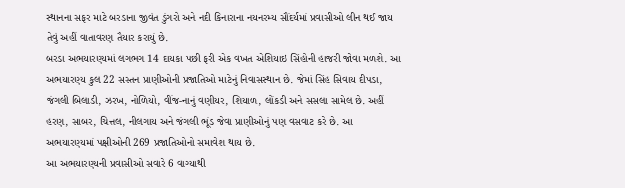સ્થાનના સફર માટે બરડાના જીવંત ડુંગરો અને નદી કિનારાના નયનરમ્ય સૌંદર્યમાં પ્રવાસીઓ લીન થઈ જાય તેવું અહીં વાતાવરણ તૈયાર કરાયું છે.
બરડા અભયારણ્યમાં લગભગ 14 દાયકા પછી ફરી એક વખત એશિયાઇ સિંહોની હાજરી જોવા મળશે. આ અભયારણ્ય કુલ 22 સસ્તન પ્રાણીઓની પ્રજાતિઓ માટેનું નિવાસસ્થાન છે. જેમાં સિંહ સિવાય દીપડા, જંગલી બિલાડી, ઝરખ, નોળિયો, વીંજ-નાનું વણીયર, શિયાળ, લોંકડી અને સસલા સામેલ છે. અહીં હરણ, સાબર, ચિત્તલ, નીલગાય અને જંગલી ભૂંડ જેવા પ્રાણીઓનું પણ વસવાટ કરે છે. આ અભયારણ્યમાં પક્ષીઓની 269 પ્રજાતિઓનો સમાવેશ થાય છે.
આ અભયારણ્યની પ્રવાસીઓ સવારે 6 વાગ્યાથી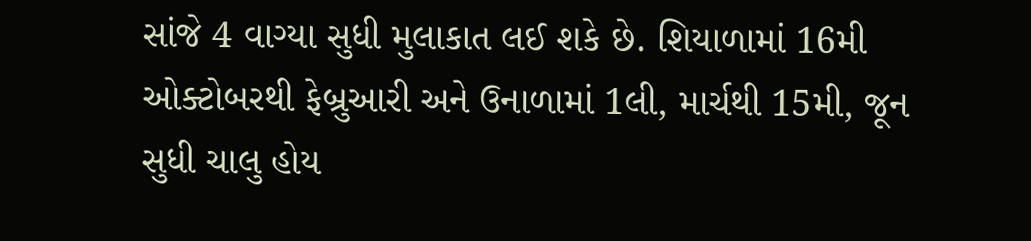સાંજે 4 વાગ્યા સુધી મુલાકાત લઈ શકે છે. શિયાળામાં 16મી ઓક્ટોબરથી ફેબ્રુઆરી અને ઉનાળામાં 1લી, માર્ચથી 15મી, જૂન સુધી ચાલુ હોય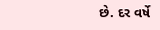છે. દર વર્ષે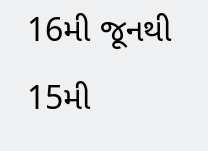16મી જૂનથી 15મી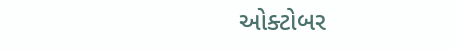ઓક્ટોબર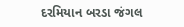દરમિયાન બરડા જંગલ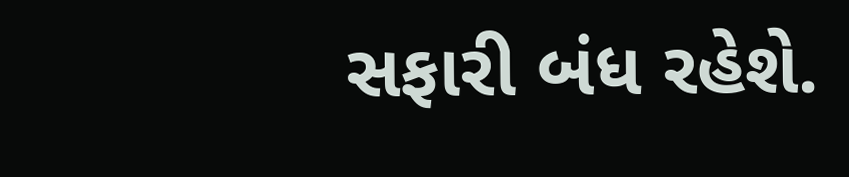સફારી બંધ રહેશે.